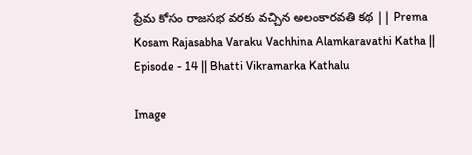ప్రేమ కోసం రాజసభ వరకు వచ్చిన అలంకారవతి కథ || Prema Kosam Rajasabha Varaku Vachhina Alamkaravathi Katha || Episode - 14 || Bhatti Vikramarka Kathalu

Image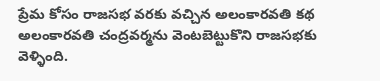ప్రేమ కోసం రాజసభ వరకు వచ్చిన అలంకారవతి కథ అలంకారవతి చంద్రవర్మను వెంటబెట్టుకొని రాజసభకు వెళ్ళింది.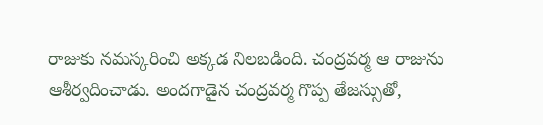రాజుకు నమస్కరించి అక్కడ నిలబడింది. చంద్రవర్మ ఆ రాజును ఆశీర్వదించాడు. అందగాడైన చంద్రవర్మ గొప్ప తేజస్సుతో,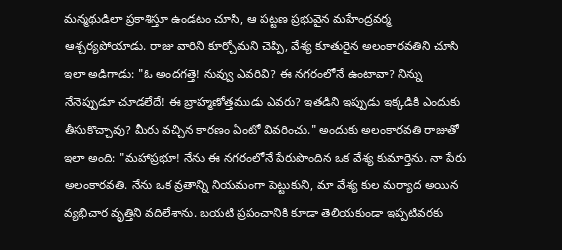మన్మథుడిలా ప్రకాశిస్తూ ఉండటం చూసి, ఆ పట్టణ ప్రభువైన మహేంద్రవర్మ ఆశ్చర్యపోయాడు. రాజు వారిని కూర్చోమని చెప్పి, వేశ్య కూతురైన అలంకారవతిని చూసి ఇలా అడిగాడు: "ఓ అందగత్తె! నువ్వు ఎవరివి? ఈ నగరంలోనే ఉంటావా? నిన్ను నేనెప్పుడూ చూడలేదే! ఈ బ్రాహ్మణోత్తముడు ఎవరు? ఇతడిని ఇప్పుడు ఇక్కడికి ఎందుకు తీసుకొచ్చావు? మీరు వచ్చిన కారణం ఏంటో వివరించు." అందుకు అలంకారవతి రాజుతో ఇలా అంది: "మహాప్రభూ! నేను ఈ నగరంలోనే పేరుపొందిన ఒక వేశ్య కుమార్తెను. నా పేరు అలంకారవతి. నేను ఒక వ్రతాన్ని నియమంగా పెట్టుకుని, మా వేశ్య కుల మర్యాద అయిన వ్యభిచార వృత్తిని వదిలేశాను. బయటి ప్రపంచానికి కూడా తెలియకుండా ఇప్పటివరకు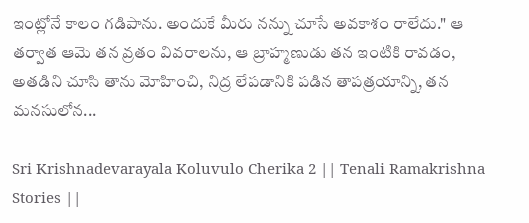ఇంట్లోనే కాలం గడిపాను. అందుకే మీరు నన్ను చూసే అవకాశం రాలేదు." ఆ తర్వాత ఆమె తన వ్రతం వివరాలను, ఆ బ్రాహ్మణుడు తన ఇంటికి రావడం, అతడిని చూసి తాను మోహించి, నిద్ర లేపడానికి పడిన తాపత్రయాన్ని, తన మనసులోన...

Sri Krishnadevarayala Koluvulo Cherika 2 || Tenali Ramakrishna Stories ||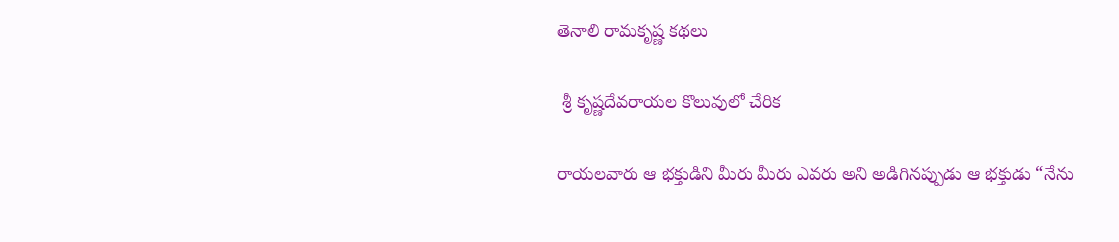తెనాలి రామకృష్ణ కథలు

 శ్రీ కృష్ణదేవరాయల కొలువులో చేరిక

రాయలవారు ఆ భక్తుడిని మీరు మీరు ఎవరు అని అడిగినప్పుడు ఆ భక్తుడు “నేను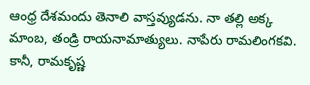ఆంధ్ర దేశమందు తెనాలి వాస్తవ్యుడను. నా తల్లి అక్క మాంబ, తండ్రి రాయనామాత్యులు. నాపేరు రామలింగకవి. కానీ, రామకృష్ణ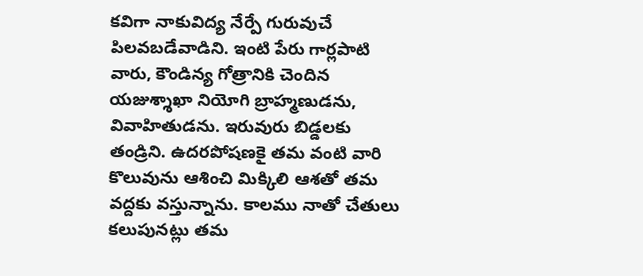కవిగా నాకువిద్య నేర్పే గురువుచే పిలవబడేవాడిని. ఇంటి పేరు గార్లపాటి వారు, కౌండిన్య గోత్రానికి చెందిన యజుశ్శాఖా నియోగి బ్రాహ్మణుడను, వివాహితుడను. ఇరువురు బిడ్డలకు తండ్రిని. ఉదరపోషణకై తమ వంటి వారి కొలువును ఆశించి మిక్కిలి ఆశతో తమ వద్దకు వస్తున్నాను. కాలము నాతో చేతులు కలుపునట్లు తమ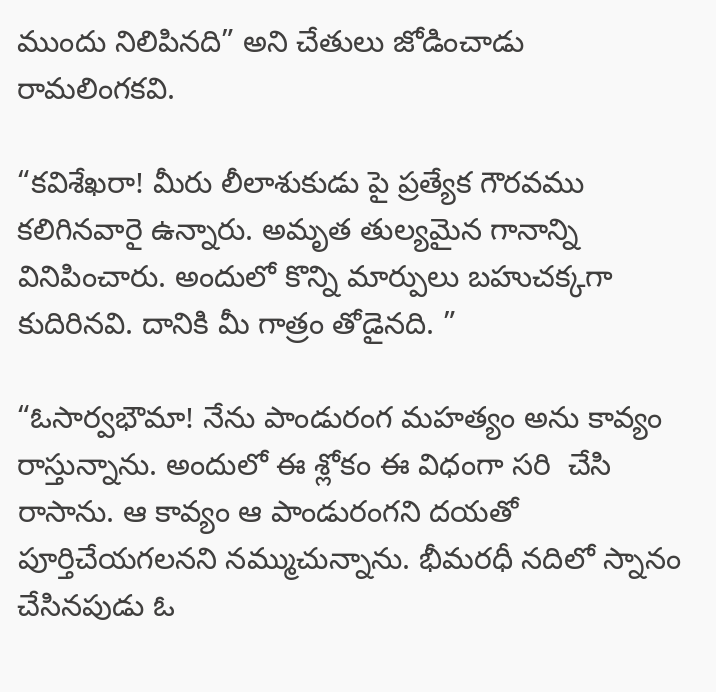ముందు నిలిపినది” అని చేతులు జోడించాడు రామలింగకవి.

“కవిశేఖరా! మీరు లీలాశుకుడు పై ప్రత్యేక గౌరవము కలిగినవారై ఉన్నారు. అమృత తుల్యమైన గానాన్ని వినిపించారు. అందులో కొన్ని మార్పులు బహుచక్కగా కుదిరినవి. దానికి మీ గాత్రం తోడైనది. ”

“ఓసార్వభౌమా! నేను పాండురంగ మహత్యం అను కావ్యం రాస్తున్నాను. అందులో ఈ శ్లోకం ఈ విధంగా సరి  చేసి రాసాను. ఆ కావ్యం ఆ పాండురంగని దయతో పూర్తిచేయగలనని నమ్ముచున్నాను. భీమరధీ నదిలో స్నానం చేసినపుడు ఓ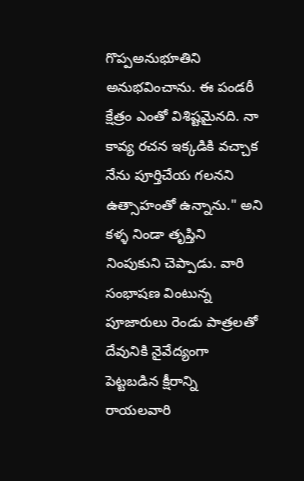గొప్పఅనుభూతిని అనుభవించాను. ఈ పండరీ క్షేత్రం ఎంతో విశిష్టమైనది. నా కావ్య రచన ఇక్కడికి వచ్చాక నేను పూర్తిచేయ గలనని ఉత్సాహంతో ఉన్నాను." అని కళ్ళ నిండా తృప్తిని నింపుకుని చెప్పాడు. వారి సంభాషణ వింటున్న పూజారులు రెండు పాత్రలతో దేవునికి నైవేద్యంగా పెట్టబడిన క్షీరాన్ని రాయలవారి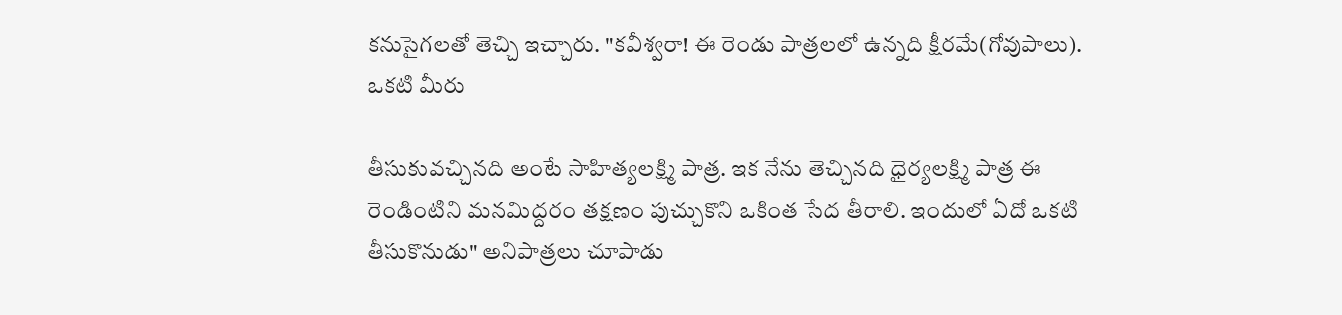కనుసైగలతో తెచ్చి ఇచ్చారు. "కవీశ్వరా! ఈ రెండు పాత్రలలో ఉన్నది క్షీరమే(గోవుపాలు). ఒకటి మీరు

తీసుకువచ్చినది అంటే సాహిత్యలక్ష్మి పాత్ర. ఇక నేను తెచ్చినది ధైర్యలక్ష్మి పాత్ర ఈ రెండింటిని మనమిద్దరం తక్షణం పుచ్చుకొని ఒకింత సేద తీరాలి. ఇందులో ఏదో ఒకటి తీసుకొనుడు" అనిపాత్రలు చూపాడు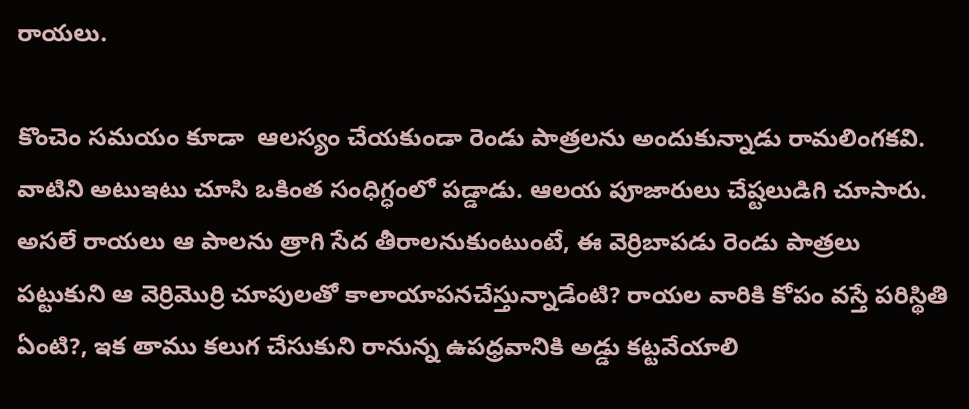రాయలు.

కొంచెం సమయం కూడా  ఆలస్యం చేయకుండా రెండు పాత్రలను అందుకున్నాడు రామలింగకవి. వాటిని అటుఇటు చూసి ఒకింత సంధిగ్ధంలో పడ్డాడు. ఆలయ పూజారులు చేష్టలుడిగి చూసారు. అసలే రాయలు ఆ పాలను త్రాగి సేద తీరాలనుకుంటుంటే, ఈ వెర్రిబాపడు రెండు పాత్రలు పట్టుకుని ఆ వెర్రిమొర్రి చూపులతో కాలాయాపనచేస్తున్నాడేంటి? రాయల వారికి కోపం వస్తే పరిస్థితి ఏంటి?, ఇక తాము కలుగ చేసుకుని రానున్న ఉపధ్రవానికి అడ్డు కట్టవేయాలి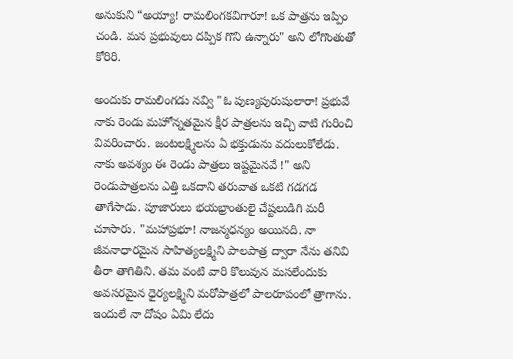అనుకుని “అయ్యా! రామలింగకవిగారూ! ఒక పాత్రను ఇప్పిం చండి. మన ప్రభువులు దప్పిక గొని ఉన్నారు" అని లోగొంతుతో కోరిరి.

అందుకు రామలింగడు నవ్వి "ఓ పుణ్యపురుషులారా! ప్రభువే నాకు రెండు మహోన్నతమైన క్షీర పాత్రలను ఇచ్చి వాటి గురించి వివరించారు. జంటలక్ష్మిలను ఏ భక్తుడును వదులుకోలేడు. నాకు అవశ్యం ఈ రెండు పాత్రలు ఇష్టమైనవే !" అని రెండుపాత్రలను ఎత్తి ఒకదాని తరువాత ఒకటి గడగడ తాగేసాడు. పూజారులు భయభ్రాంతులై చేష్టలుడిగి మరీ చూసారు. "మహాప్రభూ! నాజన్మధన్యం అయినది. నా జీవనాధారమైన సాహిత్యలక్ష్మిని పాలపాత్ర ద్వారా నేను తనివి తీరా తాగితిని. తమ వంటి వారి కొలువున మసలేందుకు అవసరమైన ధైర్యలక్ష్మిని మరోపాత్రలో పాలరూపంలో త్రాగాను. ఇందులే నా దోషం ఏమి లేదు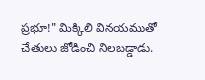ప్రభూ!" మిక్కిలి వినయముతో చేతులు జోడించి నిలబడ్డాడు.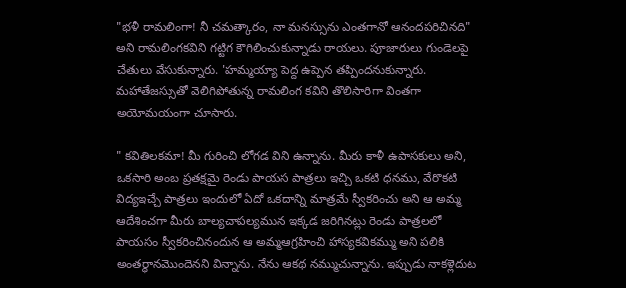"భళీ రామలింగా! నీ చమత్కారం, నా మనస్సును ఎంతగానో ఆనందపరిచినది" అని రామలింగకవిని గట్టిగ కౌగిలించుకున్నాడు రాయలు. పూజారులు గుండెలపై చేతులు వేసుకున్నారు. 'హమ్మయ్యా పెద్ద ఉప్పెన తప్పిందనుకున్నారు. మహాతేజస్సుతో వెలిగిపోతున్న రామలింగ కవిని తొలిసారిగా వింతగా అయోమయంగా చూసారు.

" కవితిలకమా! మీ గురించి లోగడ విని ఉన్నాను. మీరు కాళీ ఉపాసకులు అని, ఒకసారి అంబ ప్రతక్షమై రెండు పాయస పాత్రలు ఇచ్చి ఒకటి ధనము, వేరొకటి విద్యఇచ్చే పాత్రలు ఇందులో ఏదో ఒకదాన్ని మాత్రమే స్వీకరించు అని ఆ అమ్మ ఆదేశించగా మీరు బాల్యచాపల్యమున ఇక్కడ జరిగినట్లు రెండు పాత్రలలో పాయసం స్వీకరించినందున ఆ అమ్మఆగ్రహించి హాస్యకవికమ్ము అని పలికి అంతర్ధానమొందెనని విన్నాను. నేను ఆకథ నమ్ముచున్నాను. ఇప్పుడు నాకళ్లెదుట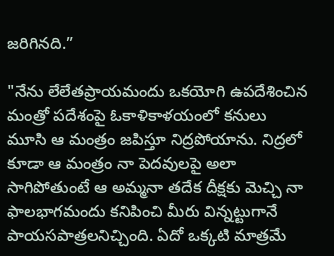జరిగినది.”

"నేను లేలేతప్రాయమందు ఒకయోగి ఉపదేశించిన మంత్రో పదేశంపై ఓకాళికాళయంలో కనులు మూసి ఆ మంత్రం జపిస్తూ నిద్రపోయాను. నిద్రలో కూడా ఆ మంత్రం నా పెదవులపై అలా సాగిపోతుంటే ఆ అమ్మనా తదేక దీక్షకు మెచ్చి నా ఫాలభాగమందు కనిపించి మీరు విన్నట్టుగానే పాయసపాత్రలనిచ్చింది. ఏదో ఒక్కటి మాత్రమే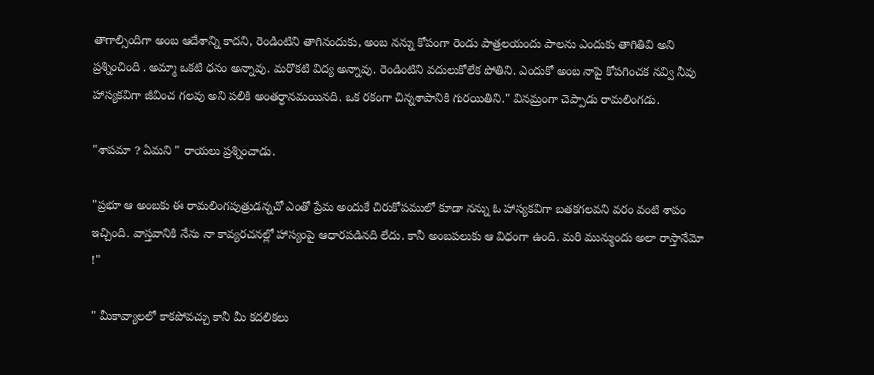తాగాల్సిందిగా అంబ ఆదేశాన్ని కాదని, రెండింటిని తాగినందుకు, అంబ నన్ను కోపంగా రెండు పాత్రలయందు పాలను ఎందుకు తాగితివి అని ప్రశ్నించింది . అమ్మా ఒకటి ధనం అన్నావు. మరొకటి విద్య అన్నావు. రెండింటిని వదులుకోలేక పోతిని. ఎందుకో అంబ నాపై కోపగించక నవ్వి నీవు హాస్యకవిగా జీవించ గలవు అని పలికి అంతర్ధానమయినది. ఒక రకంగా చిన్నశాపానికి గురయితిని." వినమ్రంగా చెప్పాడు రామలింగడు.

"శాపమా ? ఏమని " రాయలు ప్రశ్నించాడు.

"ప్రభూ ఆ అంబకు ఈ రామలింగపుత్రుడన్నచో ఎంతో ప్రేమ అందుకే చిరుకోపములో కూడా నన్ను ఓ హాస్యకవిగా బతకగలవని వరం వంటి శాపం ఇచ్చింది. వాస్తవానికి నేను నా కావ్యరచనల్లో హాస్యంపై ఆధారపడినది లేదు. కానీ అంబపలుకు ఆ విధంగా ఉంది. మరి మున్ముందు అలా రాస్తానేమో !"

" మీకావ్యాలలో కాకపోవచ్చు కానీ మీ కదలికలు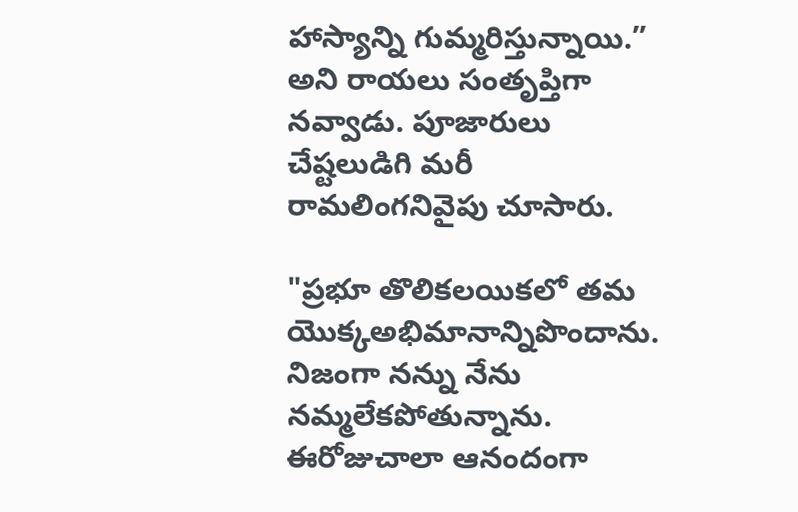హాస్యాన్ని గుమ్మరిస్తున్నాయి.” అని రాయలు సంతృప్తిగా నవ్వాడు. పూజారులు చేష్టలుడిగి మరీ రామలింగనివైపు చూసారు.

"ప్రభూ తొలికలయికలో తమ యొక్కఅభిమానాన్నిపొందాను. నిజంగా నన్ను నేను నమ్మలేకపోతున్నాను. ఈరోజుచాలా ఆనందంగా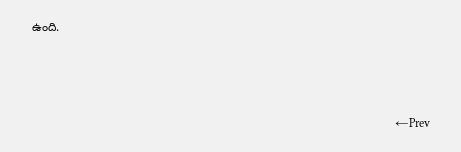ఉంది.



                                                                                                                         ←Prev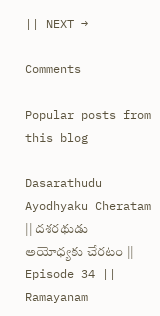|| NEXT →

Comments

Popular posts from this blog

Dasarathudu Ayodhyaku Cheratam || దశరథుడు అయోధ్యకు చేరటం || Episode 34 || Ramayanam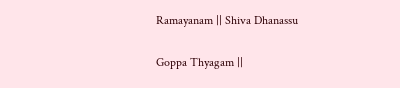Ramayanam || Shiva Dhanassu

Goppa Thyagam ||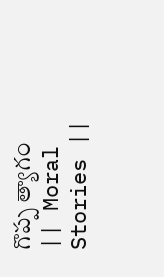గొప్ప త్యాగం || Moral Stories ||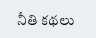నీతి కథలు